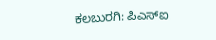ಕಲಬುರಗಿ: ಪಿಎಸ್ಐ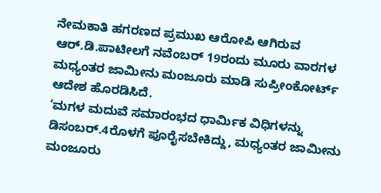ನೇಮಕಾತಿ ಹಗರಣದ ಪ್ರಮುಖ ಆರೋಪಿ ಆಗಿರುವ ಆರ್.ಡಿ.ಪಾಟೀಲಗೆ ನವೆಂಬರ್ 19ರಂದು ಮೂರು ವಾರಗಳ ಮಧ್ಯಂತರ ಜಾಮೀನು ಮಂಜೂರು ಮಾಡಿ ಸುಪ್ರೀಂಕೋರ್ಟ್ ಆದೇಶ ಹೊರಡಿಸಿದೆ.
‘ಮಗಳ ಮದುವೆ ಸಮಾರಂಭದ ಧಾರ್ಮಿಕ ವಿಧಿಗಳನ್ನು ಡಿಸಂಬರ್.4ರೊಳಗೆ ಪೂರೈಸಬೇಕಿದ್ದು, ಮಧ್ಯಂತರ ಜಾಮೀನು ಮಂಜೂರು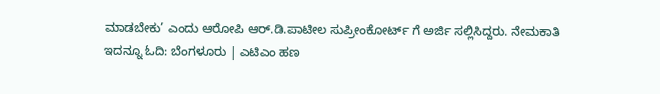ಮಾಡಬೇಕು’ ಎಂದು ಆರೋಪಿ ಆರ್.ಡಿ.ಪಾಟೀಲ ಸುಪ್ರೀಂಕೋರ್ಟ್ ಗೆ ಅರ್ಜಿ ಸಲ್ಲಿಸಿದ್ದರು. ನೇಮಕಾತಿ
ಇದನ್ನೂ ಓದಿ: ಬೆಂಗಳೂರು | ಎಟಿಎಂ ಹಣ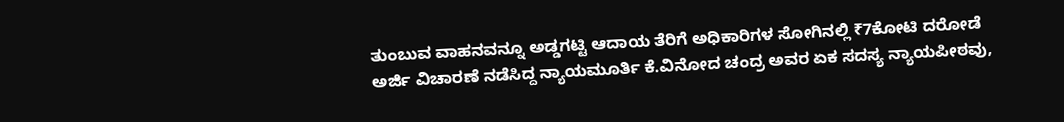ತುಂಬುವ ವಾಹನವನ್ನೂ ಅಡ್ಡಗಟ್ಟಿ ಆದಾಯ ತೆರಿಗೆ ಅಧಿಕಾರಿಗಳ ಸೋಗಿನಲ್ಲಿ ₹7ಕೋಟಿ ದರೋಡೆ
ಅರ್ಜಿ ವಿಚಾರಣೆ ನಡೆಸಿದ್ದ ನ್ಯಾಯಮೂರ್ತಿ ಕೆ.ವಿನೋದ ಚಂದ್ರ ಅವರ ಏಕ ಸದಸ್ಯ ನ್ಯಾಯಪೀಠವು,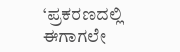‘ಪ್ರಕರಣದಲ್ಲಿ ಈಗಾಗಲೇ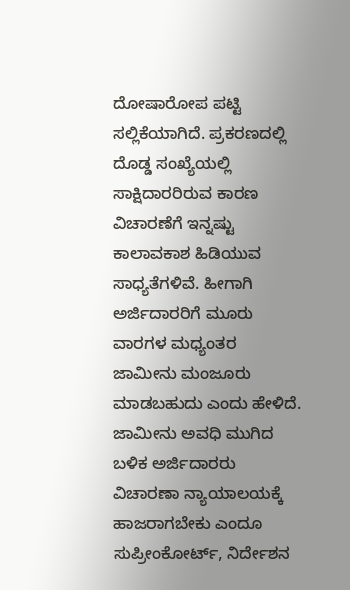ದೋಷಾರೋಪ ಪಟ್ಟಿ ಸಲ್ಲಿಕೆಯಾಗಿದೆ. ಪ್ರಕರಣದಲ್ಲಿ ದೊಡ್ಡ ಸಂಖ್ಯೆಯಲ್ಲಿ ಸಾಕ್ಷಿದಾರರಿರುವ ಕಾರಣ ವಿಚಾರಣೆಗೆ ಇನ್ನಷ್ಟು ಕಾಲಾವಕಾಶ ಹಿಡಿಯುವ ಸಾಧ್ಯತೆಗಳಿವೆ. ಹೀಗಾಗಿ ಅರ್ಜಿದಾರರಿಗೆ ಮೂರು ವಾರಗಳ ಮಧ್ಯಂತರ ಜಾಮೀನು ಮಂಜೂರು ಮಾಡಬಹುದು ಎಂದು ಹೇಳಿದೆ.
ಜಾಮೀನು ಅವಧಿ ಮುಗಿದ ಬಳಿಕ ಅರ್ಜಿದಾರರು ವಿಚಾರಣಾ ನ್ಯಾಯಾಲಯಕ್ಕೆ ಹಾಜರಾಗಬೇಕು ಎಂದೂ ಸುಪ್ರೀಂಕೋರ್ಟ್, ನಿರ್ದೇಶನ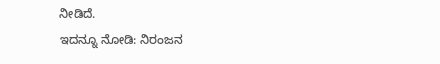ನೀಡಿದೆ.
ಇದನ್ನೂ ನೋಡಿ: ನಿರಂಜನ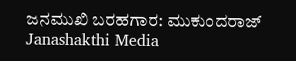ಜನಮುಖಿ ಬರಹಗಾರ: ಮುಕುಂದರಾಜ್ Janashakthi Media